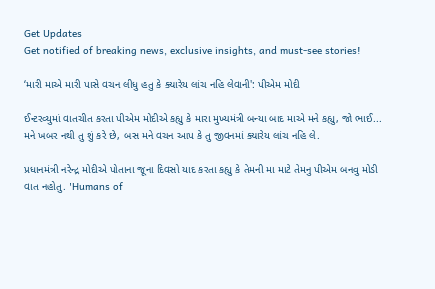Get Updates
Get notified of breaking news, exclusive insights, and must-see stories!

‘મારી માએ મારી પાસે વચન લીધુ હતુ કે ક્યારેય લાંચ નહિ લેવાની': પીએમ મોદી

ઈન્ટરવ્યુમાં વાતચીત કરતા પીએમ મોદીએ કહ્યુ કે મારા મુખ્યમંત્રી બન્યા બાદ માએ મને કહ્યુ, જો ભાઈ... મને ખબર નથી તુ શું કરે છે, બસ મને વચન આપ કે તુ જીવનમાં ક્યારેય લાંચ નહિ લે.

પ્રધાનમંત્રી નરેન્દ્ર મોદીએ પોતાના જૂના દિવસો યાદ કરતા કહ્યુ કે તેમની મા માટે તેમનુ પીએમ બનવુ મોડી વાત નહોતુ. 'Humans of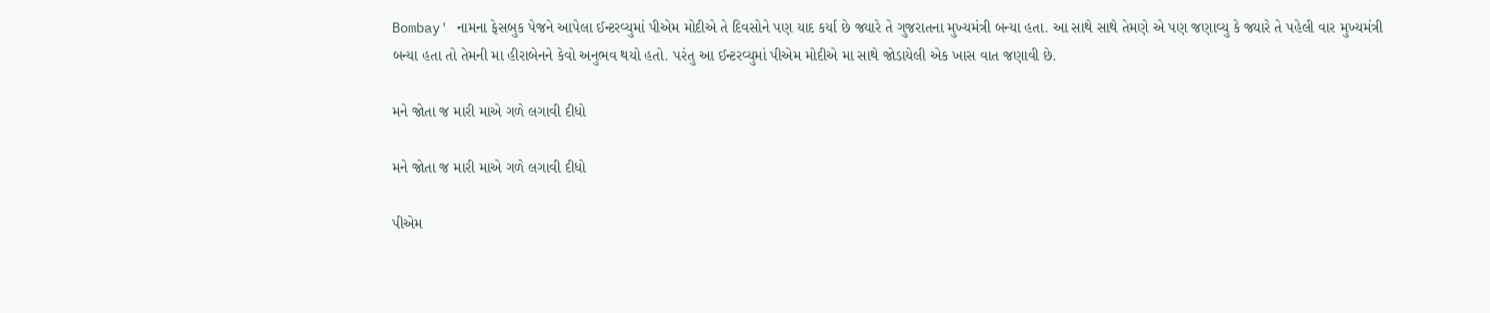Bombay' નામના ફેસબુક પેજને આપેલા ઈન્ટરવ્યુમાં પીએમ મોદીએ તે દિવસોને પણ યાદ કર્યા છે જ્યારે તે ગુજરાતના મુખ્યમંત્રી બન્યા હતા. આ સાથે સાથે તેમણે એ પણ જણાવ્યુ કે જ્યારે તે પહેલી વાર મુખ્યમંત્રી બન્યા હતા તો તેમની મા હીરાબેનને કેવો અનુભવ થયો હતો. પરંતુ આ ઈન્ટરવ્યુમાં પીએમ મોદીએ મા સાથે જોડાયેલી એક ખાસ વાત જણાવી છે.

મને જોતા જ મારી માએ ગળે લગાવી દીધો

મને જોતા જ મારી માએ ગળે લગાવી દીધો

પીએમ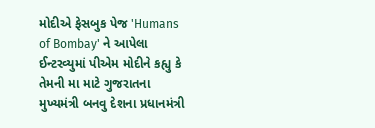મોદીએ ફેસબુક પેજ 'Humans of Bombay' ને આપેલા ઈન્ટરવ્યુમાં પીએમ મોદીને કહ્યુ કે તેમની મા માટે ગુજરાતના મુખ્યમંત્રી બનવુ દેશના પ્રધાનમંત્રી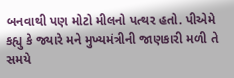બનવાથી પણ મોટો મીલનો પત્થર હતો. પીએમે કહ્યુ કે જ્યારે મને મુખ્યમંત્રીની જાણકારી મળી તે સમયે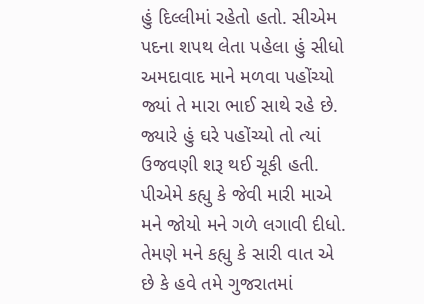હું દિલ્લીમાં રહેતો હતો. સીએમ પદના શપથ લેતા પહેલા હું સીધો અમદાવાદ માને મળવા પહોંચ્યો જ્યાં તે મારા ભાઈ સાથે રહે છે. જ્યારે હું ઘરે પહોંચ્યો તો ત્યાં ઉજવણી શરૂ થઈ ચૂકી હતી. પીએમે કહ્યુ કે જેવી મારી માએ મને જોયો મને ગળે લગાવી દીધો. તેમણે મને કહ્યુ કે સારી વાત એ છે કે હવે તમે ગુજરાતમાં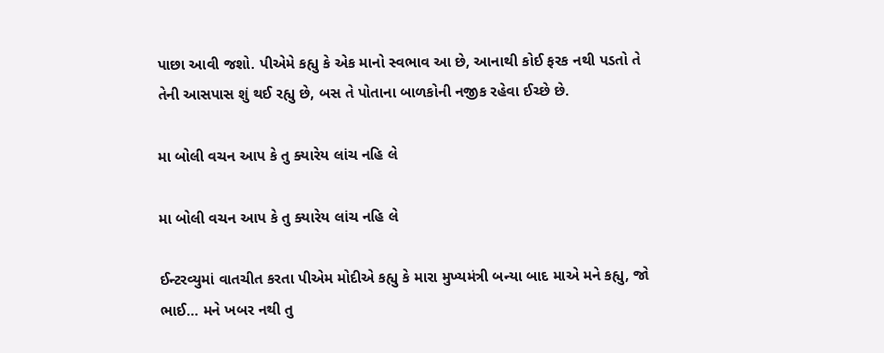પાછા આવી જશો. પીએમે કહ્યુ કે એક માનો સ્વભાવ આ છે, આનાથી કોઈ ફરક નથી પડતો તે તેની આસપાસ શું થઈ રહ્યુ છે, બસ તે પોતાના બાળકોની નજીક રહેવા ઈચ્છે છે.

મા બોલી વચન આપ કે તુ ક્યારેય લાંચ નહિ લે

મા બોલી વચન આપ કે તુ ક્યારેય લાંચ નહિ લે

ઈન્ટરવ્યુમાં વાતચીત કરતા પીએમ મોદીએ કહ્યુ કે મારા મુખ્યમંત્રી બન્યા બાદ માએ મને કહ્યુ, જો ભાઈ... મને ખબર નથી તુ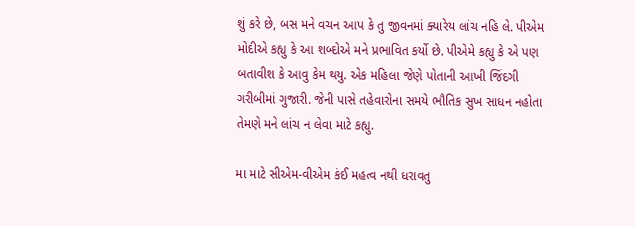શું કરે છે, બસ મને વચન આપ કે તુ જીવનમાં ક્યારેય લાંચ નહિ લે. પીએમ મોદીએ કહ્યુ કે આ શબ્દોએ મને પ્રભાવિત કર્યો છે. પીએમે કહ્યુ કે એ પણ બતાવીશ કે આવુ કેમ થયુ. એક મહિલા જેણે પોતાની આખી જિંદગી ગરીબીમાં ગુજારી. જેની પાસે તહેવારોના સમયે ભૌતિક સુખ સાધન નહોતા તેમણે મને લાંચ ન લેવા માટે કહ્યુ.

મા માટે સીએમ-વીએમ કંઈ મહત્વ નથી ધરાવતુ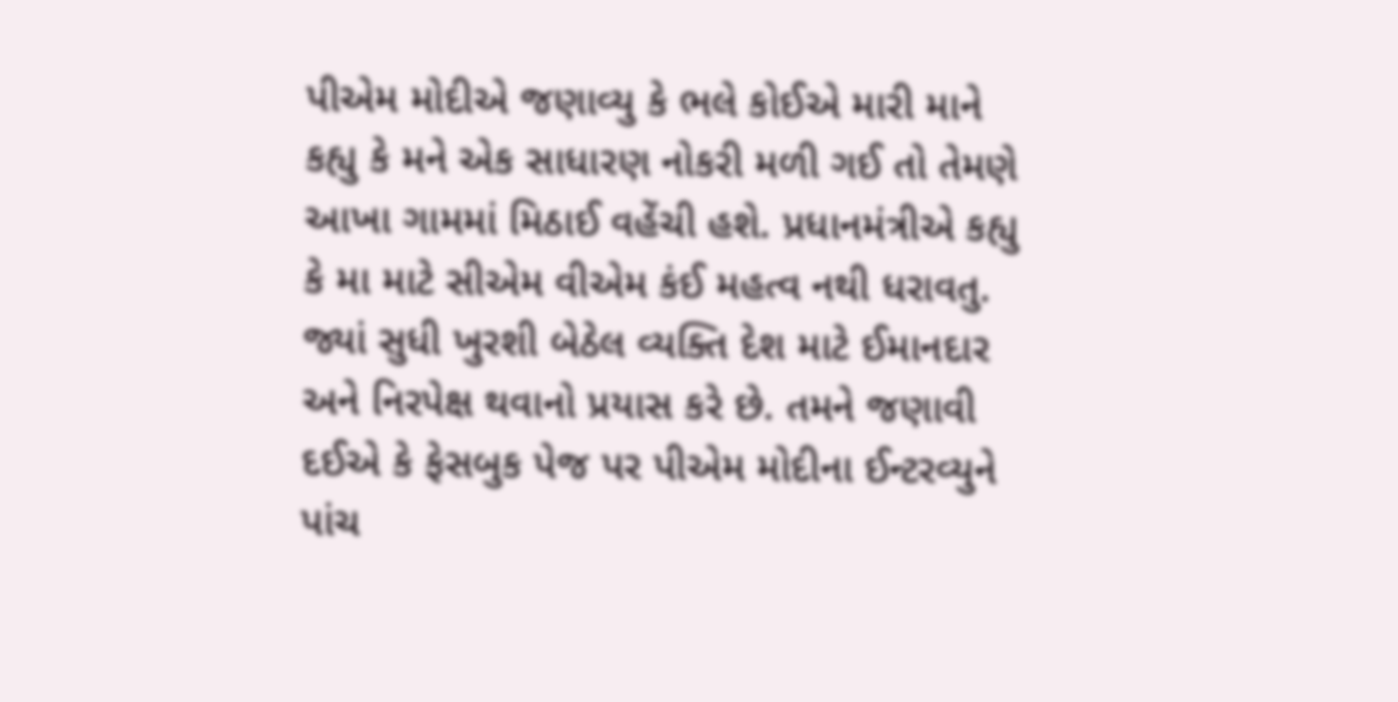પીએમ મોદીએ જણાવ્યુ કે ભલે કોઈએ મારી માને કહ્યુ કે મને એક સાધારણ નોકરી મળી ગઈ તો તેમણે આખા ગામમાં મિઠાઈ વહેંચી હશે. પ્રધાનમંત્રીએ કહ્યુ કે મા માટે સીએમ વીએમ કંઈ મહત્વ નથી ધરાવતુ. જ્યાં સુધી ખુરશી બેઠેલ વ્યક્તિ દેશ માટે ઈમાનદાર અને નિરપેક્ષ થવાનો પ્રયાસ કરે છે. તમને જણાવી દઈએ કે ફેસબુક પેજ પર પીએમ મોદીના ઈન્ટરવ્યુને પાંચ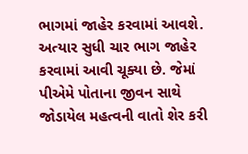ભાગમાં જાહેર કરવામાં આવશે. અત્યાર સુધી ચાર ભાગ જાહેર કરવામાં આવી ચૂક્યા છે. જેમાં પીએમે પોતાના જીવન સાથે જોડાયેલ મહત્વની વાતો શેર કરી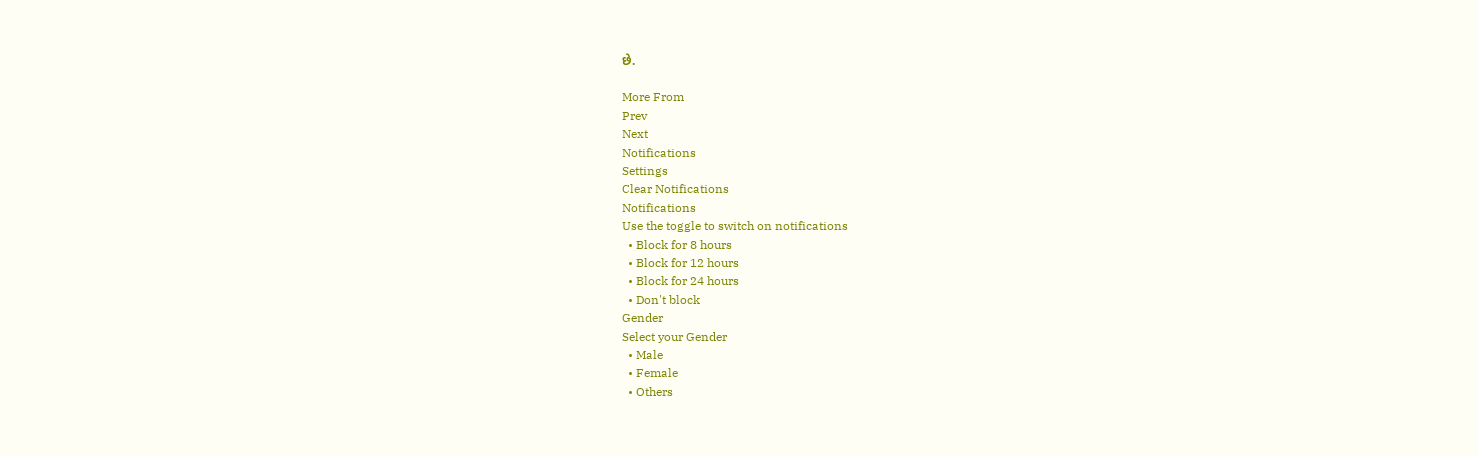છે.

More From
Prev
Next
Notifications
Settings
Clear Notifications
Notifications
Use the toggle to switch on notifications
  • Block for 8 hours
  • Block for 12 hours
  • Block for 24 hours
  • Don't block
Gender
Select your Gender
  • Male
  • Female
  • Others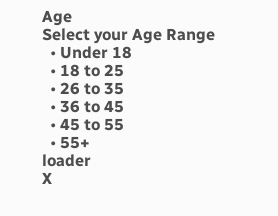Age
Select your Age Range
  • Under 18
  • 18 to 25
  • 26 to 35
  • 36 to 45
  • 45 to 55
  • 55+
loader
X